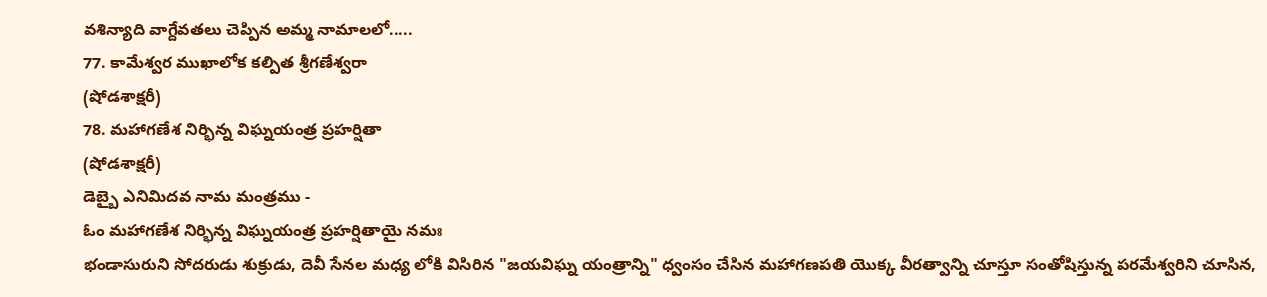వశిన్యాది వాగ్దేవతలు చెప్పిన అమ్మ నామాలలో.....
77. కామేశ్వర ముఖాలోక కల్పిత శ్రీగణేశ్వరా
(షోడశాక్షరీ)
78. మహాగణేశ నిర్భిన్న విఘ్నయంత్ర ప్రహర్షితా
(షోడశాక్షరీ)
డెబ్బై ఎనిమిదవ నామ మంత్రము -
ఓం మహాగణేశ నిర్భిన్న విఘ్నయంత్ర ప్రహర్షితాయై నమః
భండాసురుని సోదరుడు శుక్రుడు, దెవీ సేనల మధ్య లోకి విసిరిన "జయవిఘ్న యంత్రాన్ని" ధ్వంసం చేసిన మహాగణపతి యొక్క వీరత్వాన్ని చూస్తూ సంతోషిస్తున్న పరమేశ్వరిని చూసిన,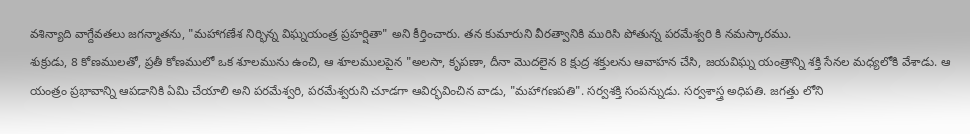వశిన్యాది వాగ్దేవతలు జగన్మాతను, "మహాగణేశ నిర్భిన్న విఘ్నయంత్ర ప్రహర్షితా" అని కీర్తించారు. తన కుమారుని వీరత్వానికి మురిసి పోతున్న పరమేశ్వరి కి నమస్కారము.
శుక్రుడు, 8 కోణములతో, ప్రతీ కోణములో ఒక శూలమును ఉంచి, ఆ శూలములపైన "అలసా, కృపణా, దీనా మొదలైన 8 క్షుద్ర శక్తులను ఆవాహన చేసి, జయవిఘ్న యంత్రాన్ని శక్తి సేనల మధ్యలోకి వేశాడు. ఆ యంత్రం ప్రభావాన్ని ఆపడానికి ఏమి చేయాలి అని పరమేశ్వరి, పరమేశ్వరుని చూడగా ఆవిర్భవించిన వాడు, "మహాగణపతి". సర్వశక్తి సంపన్నుడు. సర్వశాస్త్ర అధిపతి. జగత్తు లోని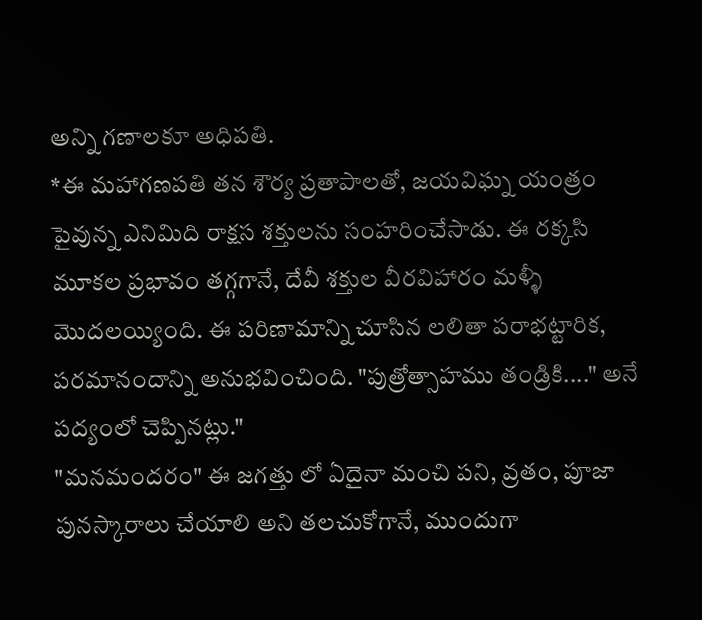అన్ని గణాలకూ అధిపతి.
*ఈ మహాగణపతి తన శౌర్య ప్రతాపాలతో, జయవిఘ్న యంత్రం పైవున్న ఎనిమిది రాక్షస శక్తులను సంహరించేసాడు. ఈ రక్కసి మూకల ప్రభావం తగ్గగానే, దేవీ శక్తుల వీరవిహారం మళ్ళీ మొదలయ్యింది. ఈ పరిణామాన్ని చూసిన లలితా పరాభట్టారిక, పరమానందాన్ని అనుభవించింది. "పుత్రోత్సాహము తండ్రికి...." అనే పద్యంలో చెప్పినట్లు."
"మనమందరం" ఈ జగత్తు లో ఏదైనా మంచి పని, వ్రతం, పూజా పునస్కారాలు చేయాలి అని తలచుకోగానే, ముందుగా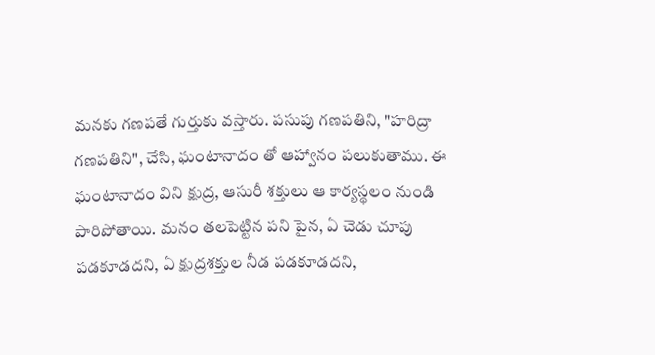మనకు గణపతే గుర్తుకు వస్తారు. పసుపు గణపతిని, "హరిద్రా గణపతిని", చేసి, ఘంటానాదం తో ఆహ్వానం పలుకుతాము. ఈ ఘంటానాదం విని క్షుద్ర, ఆసురీ శక్తులు ఆ కార్యస్థలం నుండి పారిపోతాయి. మనం తలపెట్టిన పని పైన, ఏ చెడు చూపు పడకూడదని, ఏ క్షుద్రశక్తుల నీడ పడకూడదని,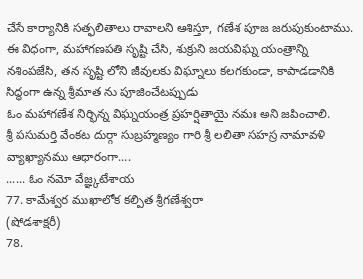చేసే కార్యానికి సత్ఫలితాలు రావాలని ఆశిస్తూ, గణేశ పూజ జరుపుకుంటాము.
ఈ విధంగా, మహాగణపతి సృష్టి చేసి, శుక్రుని జయవిఘ్న యంత్రాన్ని నశింపజేసి, తన సృష్టి లోని జీవులకు విఘ్నాలు కలగకుండా, కాపాడడానికి సిద్ధంగా ఉన్న శ్రీమాత ను పూజించేటప్పుడు
ఓం మహాగణేశ నిర్భిన్న విఘ్నయంత్ర ప్రహర్షితాయై నమః అని జపించాలి.
శ్రీ పసుమర్తి వేంకట దుర్గా సుబ్రహ్మణ్యం గారి శ్రీ లలితా సహస్ర నామావళి వ్యాఖ్యానము ఆధారంగా....
...... ఓం నమో వేజ్ఞ్కటేశాయ
77. కామేశ్వర ముఖాలోక కల్పిత శ్రీగణేశ్వరా
(షోడశాక్షరీ)
78.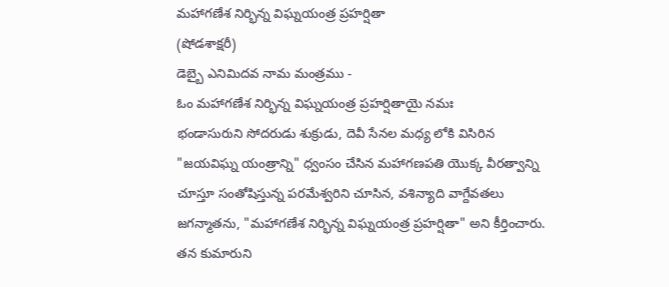మహాగణేశ నిర్భిన్న విఘ్నయంత్ర ప్రహర్షితా
(షోడశాక్షరీ)
డెబ్బై ఎనిమిదవ నామ మంత్రము -
ఓం మహాగణేశ నిర్భిన్న విఘ్నయంత్ర ప్రహర్షితాయై నమః
భండాసురుని సోదరుడు శుక్రుడు, దెవీ సేనల మధ్య లోకి విసిరిన "జయవిఘ్న యంత్రాన్ని" ధ్వంసం చేసిన మహాగణపతి యొక్క వీరత్వాన్ని చూస్తూ సంతోషిస్తున్న పరమేశ్వరిని చూసిన, వశిన్యాది వాగ్దేవతలు జగన్మాతను, "మహాగణేశ నిర్భిన్న విఘ్నయంత్ర ప్రహర్షితా" అని కీర్తించారు. తన కుమారుని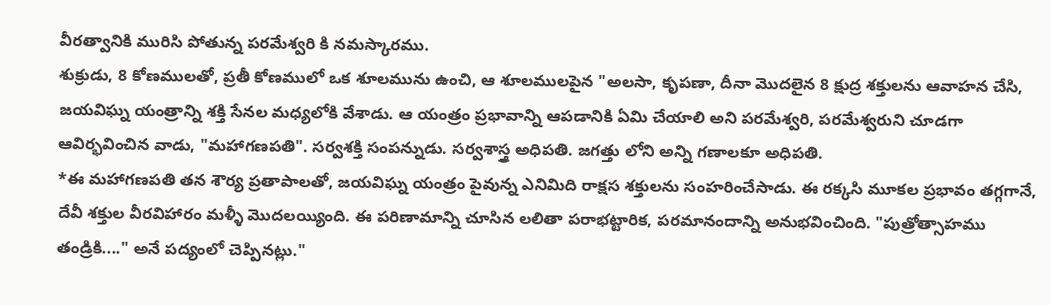వీరత్వానికి మురిసి పోతున్న పరమేశ్వరి కి నమస్కారము.
శుక్రుడు, 8 కోణములతో, ప్రతీ కోణములో ఒక శూలమును ఉంచి, ఆ శూలములపైన "అలసా, కృపణా, దీనా మొదలైన 8 క్షుద్ర శక్తులను ఆవాహన చేసి, జయవిఘ్న యంత్రాన్ని శక్తి సేనల మధ్యలోకి వేశాడు. ఆ యంత్రం ప్రభావాన్ని ఆపడానికి ఏమి చేయాలి అని పరమేశ్వరి, పరమేశ్వరుని చూడగా ఆవిర్భవించిన వాడు, "మహాగణపతి". సర్వశక్తి సంపన్నుడు. సర్వశాస్త్ర అధిపతి. జగత్తు లోని అన్ని గణాలకూ అధిపతి.
*ఈ మహాగణపతి తన శౌర్య ప్రతాపాలతో, జయవిఘ్న యంత్రం పైవున్న ఎనిమిది రాక్షస శక్తులను సంహరించేసాడు. ఈ రక్కసి మూకల ప్రభావం తగ్గగానే, దేవీ శక్తుల వీరవిహారం మళ్ళీ మొదలయ్యింది. ఈ పరిణామాన్ని చూసిన లలితా పరాభట్టారిక, పరమానందాన్ని అనుభవించింది. "పుత్రోత్సాహము తండ్రికి...." అనే పద్యంలో చెప్పినట్లు."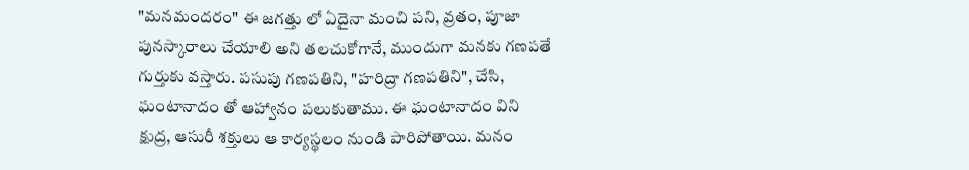"మనమందరం" ఈ జగత్తు లో ఏదైనా మంచి పని, వ్రతం, పూజా పునస్కారాలు చేయాలి అని తలచుకోగానే, ముందుగా మనకు గణపతే గుర్తుకు వస్తారు. పసుపు గణపతిని, "హరిద్రా గణపతిని", చేసి, ఘంటానాదం తో ఆహ్వానం పలుకుతాము. ఈ ఘంటానాదం విని క్షుద్ర, ఆసురీ శక్తులు ఆ కార్యస్థలం నుండి పారిపోతాయి. మనం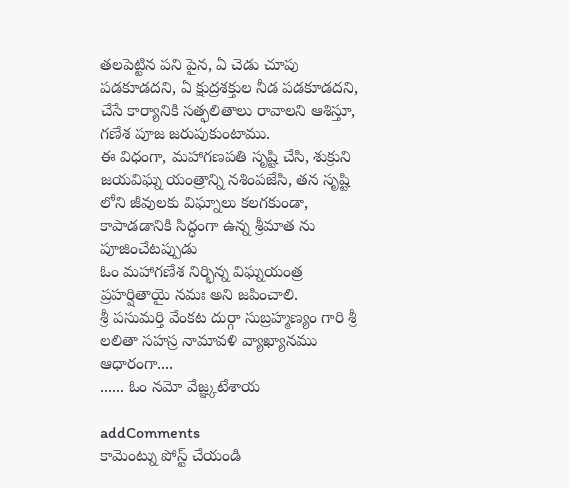తలపెట్టిన పని పైన, ఏ చెడు చూపు పడకూడదని, ఏ క్షుద్రశక్తుల నీడ పడకూడదని, చేసే కార్యానికి సత్ఫలితాలు రావాలని ఆశిస్తూ, గణేశ పూజ జరుపుకుంటాము.
ఈ విధంగా, మహాగణపతి సృష్టి చేసి, శుక్రుని జయవిఘ్న యంత్రాన్ని నశింపజేసి, తన సృష్టి లోని జీవులకు విఘ్నాలు కలగకుండా, కాపాడడానికి సిద్ధంగా ఉన్న శ్రీమాత ను పూజించేటప్పుడు
ఓం మహాగణేశ నిర్భిన్న విఘ్నయంత్ర ప్రహర్షితాయై నమః అని జపించాలి.
శ్రీ పసుమర్తి వేంకట దుర్గా సుబ్రహ్మణ్యం గారి శ్రీ లలితా సహస్ర నామావళి వ్యాఖ్యానము ఆధారంగా....
...... ఓం నమో వేజ్ఞ్కటేశాయ

addComments
కామెంట్ను పోస్ట్ చేయండి